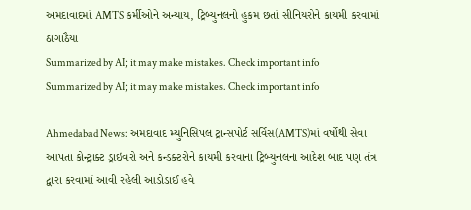અમદાવાદમાં AMTS કર્મીઓને અન્યાય, ટ્રિબ્યુનલનો હુકમ છતાં સીનિયરોને કાયમી કરવામાં ઠાગાઠૈયા
Summarized by AI; it may make mistakes. Check important info
Summarized by AI; it may make mistakes. Check important info

Ahmedabad News: અમદાવાદ મ્યુનિસિપલ ટ્રાન્સપોર્ટ સર્વિસ(AMTS)માં વર્ષોથી સેવા આપતા કોન્ટ્રાક્ટ ડ્રાઇવરો અને કન્ડક્ટરોને કાયમી કરવાના ટ્રિબ્યુનલના આદેશ બાદ પણ તંત્ર દ્વારા કરવામાં આવી રહેલી આડોડાઈ હવે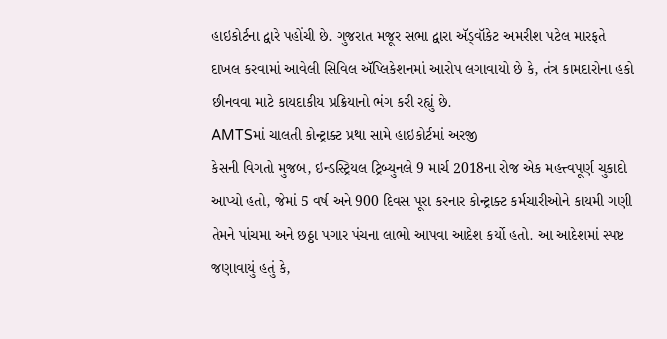હાઇકોર્ટના દ્વારે પહોંચી છે. ગુજરાત મજૂર સભા દ્વારા ઍડ્વૉકેટ અમરીશ પટેલ મારફતે દાખલ કરવામાં આવેલી સિવિલ ઍપ્લિકેશનમાં આરોપ લગાવાયો છે કે, તંત્ર કામદારોના હકો છીનવવા માટે કાયદાકીય પ્રક્રિયાનો ભંગ કરી રહ્યું છે.
AMTSમાં ચાલતી કોન્ટ્રાક્ટ પ્રથા સામે હાઇકોર્ટમાં અરજી
કેસની વિગતો મુજબ, ઇન્ડસ્ટ્રિયલ ટ્રિબ્યુનલે 9 માર્ચ 2018ના રોજ એક મહત્ત્વપૂર્ણ ચુકાદો આપ્યો હતો, જેમાં 5 વર્ષ અને 900 દિવસ પૂરા કરનાર કોન્ટ્રાક્ટ કર્મચારીઓને કાયમી ગણી તેમને પાંચમા અને છઠ્ઠા પગાર પંચના લાભો આપવા આદેશ કર્યો હતો. આ આદેશમાં સ્પષ્ટ જણાવાયું હતું કે,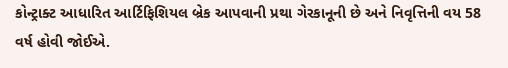કોન્ટ્રાક્ટ આધારિત આર્ટિફિશિયલ બ્રેક આપવાની પ્રથા ગેરકાનૂની છે અને નિવૃત્તિની વય 58 વર્ષ હોવી જોઈએ.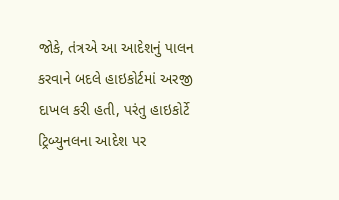જોકે, તંત્રએ આ આદેશનું પાલન કરવાને બદલે હાઇકોર્ટમાં અરજી દાખલ કરી હતી, પરંતુ હાઇકોર્ટે ટ્રિબ્યુનલના આદેશ પર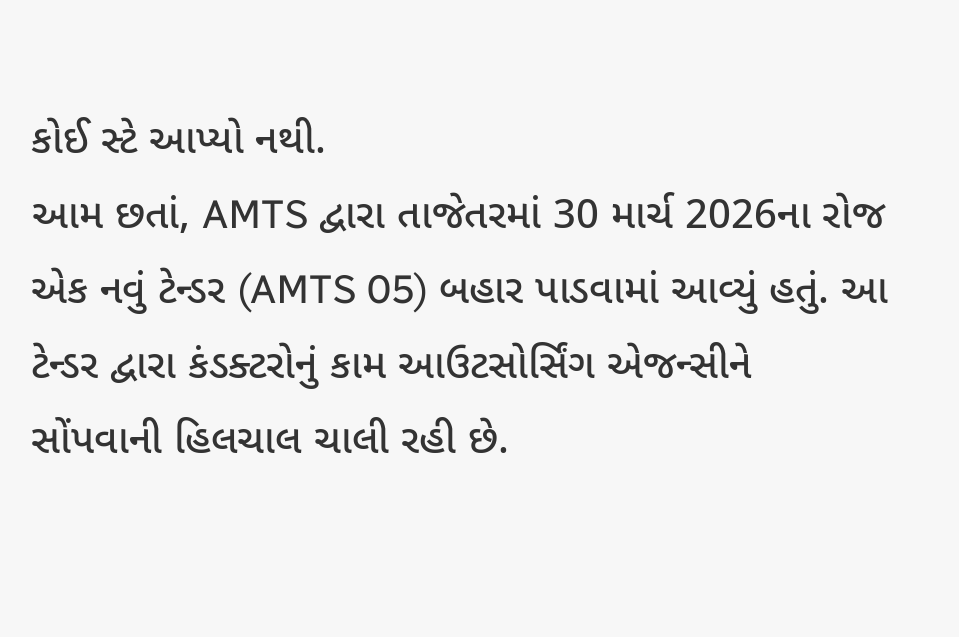કોઈ સ્ટે આપ્યો નથી.
આમ છતાં, AMTS દ્વારા તાજેતરમાં 30 માર્ચ 2026ના રોજ એક નવું ટેન્ડર (AMTS 05) બહાર પાડવામાં આવ્યું હતું. આ ટેન્ડર દ્વારા કંડક્ટરોનું કામ આઉટસોર્સિંગ એજન્સીને સોંપવાની હિલચાલ ચાલી રહી છે.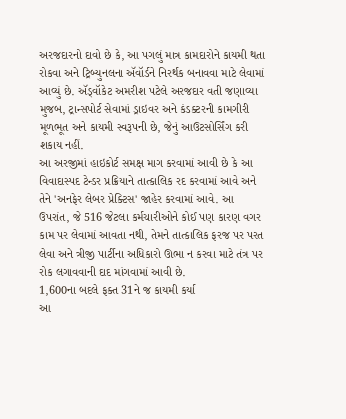અરજદારનો દાવો છે કે, આ પગલું માત્ર કામદારોને કાયમી થતા રોકવા અને ટ્રિબ્યુનલના ઍવૉર્ડને નિરર્થક બનાવવા માટે લેવામાં આવ્યું છે. ઍડ્વૉકેટ અમરીશ પટેલે અરજદાર વતી જણાવ્યા મુજબ, ટ્રાન્સપોર્ટ સેવામાં ડ્રાઇવર અને કંડક્ટરની કામગીરી મૂળભૂત અને કાયમી સ્વરૂપની છે, જેનું આઉટસોર્સિંગ કરી શકાય નહીં.
આ અરજીમાં હાઇકોર્ટ સમક્ષ માગ કરવામાં આવી છે કે આ વિવાદાસ્પદ ટેન્ડર પ્રક્રિયાને તાત્કાલિક રદ કરવામાં આવે અને તેને 'અનફેર લેબર પ્રેક્ટિસ' જાહેર કરવામાં આવે. આ ઉપરાંત, જે 516 જેટલા કર્મચારીઓને કોઈ પણ કારણ વગર કામ પર લેવામાં આવતા નથી, તેમને તાત્કાલિક ફરજ પર પરત લેવા અને ત્રીજી પાર્ટીના અધિકારો ઊભા ન કરવા માટે તંત્ર પર રોક લગાવવાની દાદ માંગવામાં આવી છે.
1,600ના બદલે ફક્ત 31ને જ કાયમી કર્યા
આ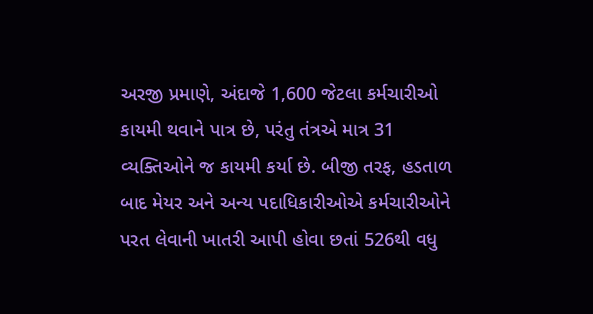અરજી પ્રમાણે, અંદાજે 1,600 જેટલા કર્મચારીઓ કાયમી થવાને પાત્ર છે, પરંતુ તંત્રએ માત્ર 31 વ્યક્તિઓને જ કાયમી કર્યા છે. બીજી તરફ, હડતાળ બાદ મેયર અને અન્ય પદાધિકારીઓએ કર્મચારીઓને પરત લેવાની ખાતરી આપી હોવા છતાં 526થી વધુ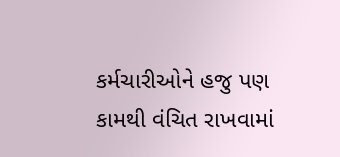કર્મચારીઓને હજુ પણ કામથી વંચિત રાખવામાં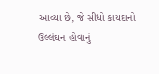આવ્યા છે, જે સીધો કાયદાનો ઉલ્લંઘન હોવાનું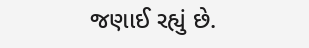જણાઈ રહ્યું છે.